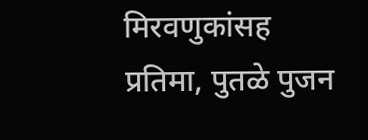मिरवणुकांसह प्रतिमा, पुतळे पुजन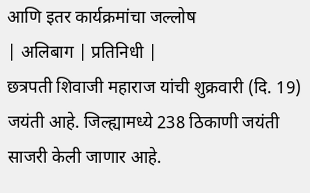आणि इतर कार्यक्रमांचा जल्लोष
| अलिबाग | प्रतिनिधी |
छत्रपती शिवाजी महाराज यांची शुक्रवारी (दि. 19) जयंती आहे. जिल्ह्यामध्ये 238 ठिकाणी जयंती साजरी केली जाणार आहे.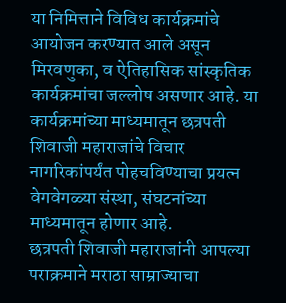या निमित्ताने विविध कार्यक्रमांचे आयोजन करण्यात आले असून मिरवणुका, व ऐतिहासिक सांस्कृतिक कार्यक्रमांचा जल्लोष असणार आहे. या कार्यक्रमांच्या माध्यमातून छत्रपती शिवाजी महाराजांचे विचार नागरिकांपर्यंत पोहचविण्याचा प्रयत्न वेगवेगळ्या संस्था, संघटनांच्या माध्यमातून होणार आहे.
छत्रपती शिवाजी महाराजांनी आपल्या पराक्रमाने मराठा साम्राज्याचा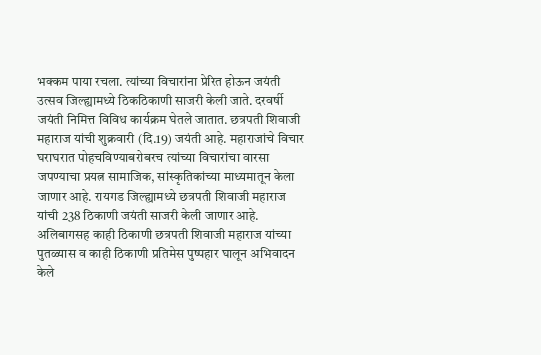भक्कम पाया रचला. त्यांच्या विचारांना प्रेरित होऊन जयंती उत्सव जिल्ह्यामध्ये ठिकठिकाणी साजरी केली जाते. दरवर्षी जयंती निमित्त विविध कार्यक्रम घेतले जातात. छत्रपती शिवाजी महाराज यांची शुक्रवारी (दि.19) जयंती आहे. महाराजांचे विचार घराघरात पोहचविण्याबरोबरच त्यांच्या विचारांचा वारसा जपण्याचा प्रयत्न सामाजिक, सांस्कृतिकांच्या माध्यमातून केला जाणार आहे. रायगड जिल्ह्यामध्ये छत्रपती शिवाजी महाराज यांची 238 ठिकाणी जयंती साजरी केली जाणार आहे. अलिबागसह काही ठिकाणी छत्रपती शिवाजी महाराज यांच्या पुतळ्यास व काही ठिकाणी प्रतिमेस पुष्पहार घालून अभिवादन केले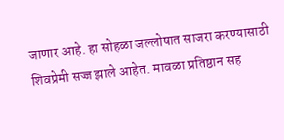जाणार आहे. हा सोहळा जल्लोषात साजरा करण्यासाठी शिवप्रेमी सज्ज झाले आहेत. मावळा प्रतिष्ठान सह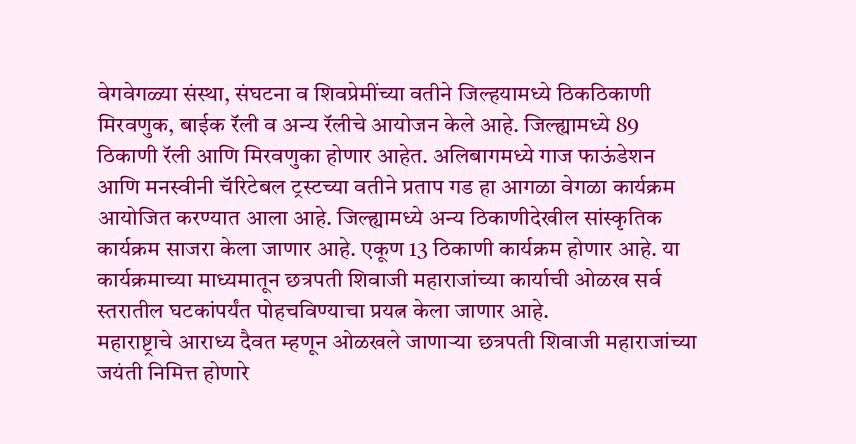वेगवेगळ्या संस्था, संघटना व शिवप्रेमींच्या वतीने जिल्हयामध्ये ठिकठिकाणी मिरवणुक, बाईक रॅली व अन्य रॅलीचे आयोजन केले आहे. जिल्ह्यामध्ये 89 ठिकाणी रॅली आणि मिरवणुका होणार आहेत. अलिबागमध्ये गाज फाऊंडेशन आणि मनस्वीनी चॅरिटेबल ट्रस्टच्या वतीने प्रताप गड हा आगळा वेगळा कार्यक्रम आयोजित करण्यात आला आहे. जिल्ह्यामध्ये अन्य ठिकाणीदेखील सांस्कृतिक कार्यक्रम साजरा केला जाणार आहे. एकूण 13 ठिकाणी कार्यक्रम होणार आहे. या कार्यक्रमाच्या माध्यमातून छत्रपती शिवाजी महाराजांच्या कार्याची ओळख सर्व स्तरातील घटकांपर्यंत पोहचविण्याचा प्रयत्न केला जाणार आहे.
महाराष्ट्राचे आराध्य दैवत म्हणून ओळखले जाणाऱ्या छत्रपती शिवाजी महाराजांच्या जयंती निमित्त होणारे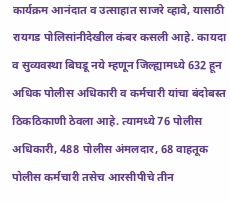कार्यक्रम आनंदात व उत्साहात साजरे व्हावे, यासाठी रायगड पोलिसांनीदेखील कंबर कसली आहे. कायदा व सुव्यवस्था बिघडू नये म्हणून जिल्ह्यामध्ये 632 हून अधिक पोलीस अधिकारी व कर्मचारी यांचा बंदोबस्त ठिकठिकाणी ठेवला आहे. त्यामध्ये 76 पोलीस अधिकारी, 488 पोलीस अंमलदार, 68 वाहतूक पोलीस कर्मचारी तसेच आरसीपीचे तीन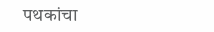पथकांचा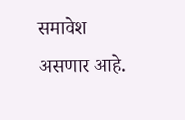समावेश असणार आहे.